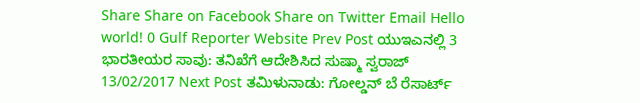Share Share on Facebook Share on Twitter Email Hello world! 0 Gulf Reporter Website Prev Post ಯುಇಎನಲ್ಲಿ 3 ಭಾರತೀಯರ ಸಾವು: ತನಿಖೆಗೆ ಆದೇಶಿಸಿದ ಸುಷ್ಮಾ ಸ್ವರಾಜ್ 13/02/2017 Next Post ತಮಿಳುನಾಡು: ಗೋಲ್ಡನ್ ಬೆ ರೆಸಾರ್ಟ್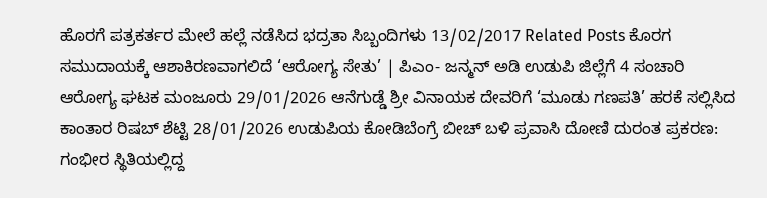ಹೊರಗೆ ಪತ್ರಕರ್ತರ ಮೇಲೆ ಹಲ್ಲೆ ನಡೆಸಿದ ಭದ್ರತಾ ಸಿಬ್ಬಂದಿಗಳು 13/02/2017 Related Posts ಕೊರಗ ಸಮುದಾಯಕ್ಕೆ ಆಶಾಕಿರಣವಾಗಲಿದೆ ‘ಆರೋಗ್ಯ ಸೇತು’ | ಪಿಎಂ- ಜನ್ಮನ್ ಅಡಿ ಉಡುಪಿ ಜಿಲ್ಲೆಗೆ 4 ಸಂಚಾರಿ ಆರೋಗ್ಯ ಘಟಕ ಮಂಜೂರು 29/01/2026 ಆನೆಗುಡ್ಡೆ ಶ್ರೀ ವಿನಾಯಕ ದೇವರಿಗೆ ‘ಮೂಡು ಗಣಪತಿ’ ಹರಕೆ ಸಲ್ಲಿಸಿದ ಕಾಂತಾರ ರಿಷಬ್ ಶೆಟ್ಟಿ 28/01/2026 ಉಡುಪಿಯ ಕೋಡಿಬೆಂಗ್ರೆ ಬೀಚ್ ಬಳಿ ಪ್ರವಾಸಿ ದೋಣಿ ದುರಂತ ಪ್ರಕರಣ: ಗಂಭೀರ ಸ್ಥಿತಿಯಲ್ಲಿದ್ದ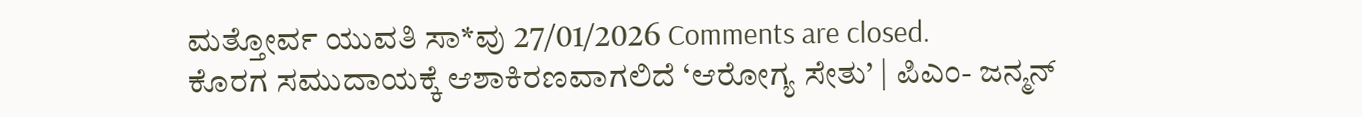ಮತ್ತೋರ್ವ ಯುವತಿ ಸಾ*ವು 27/01/2026 Comments are closed.
ಕೊರಗ ಸಮುದಾಯಕ್ಕೆ ಆಶಾಕಿರಣವಾಗಲಿದೆ ‘ಆರೋಗ್ಯ ಸೇತು’ | ಪಿಎಂ- ಜನ್ಮನ್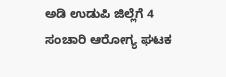ಅಡಿ ಉಡುಪಿ ಜಿಲ್ಲೆಗೆ 4 ಸಂಚಾರಿ ಆರೋಗ್ಯ ಘಟಕ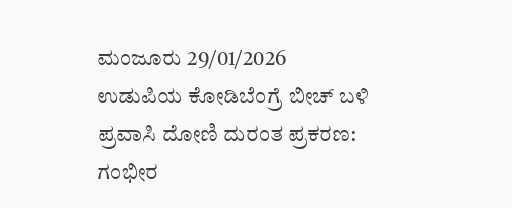ಮಂಜೂರು 29/01/2026
ಉಡುಪಿಯ ಕೋಡಿಬೆಂಗ್ರೆ ಬೀಚ್ ಬಳಿ ಪ್ರವಾಸಿ ದೋಣಿ ದುರಂತ ಪ್ರಕರಣ: ಗಂಭೀರ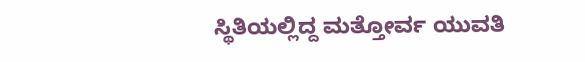ಸ್ಥಿತಿಯಲ್ಲಿದ್ದ ಮತ್ತೋರ್ವ ಯುವತಿ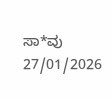ಸಾ*ವು 27/01/2026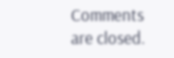Comments are closed.